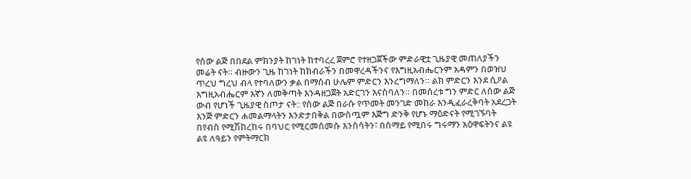የሰው ልጅ በበደል ምክንያት ከገነት ከተባረረ ጀምሮ የተዘጋጀችው ምድራዊቷ ጊዜያዊ መጠለያችን መሬት ናት። ብዙውን ጊዜ ከገነት ከክብራችን በመዋረዳችንና የእግዚአብሔርንም አዳምን በወዝህ ጥረህ ግረህ ብላ የተባለውን ቃል በማሰብ ሁሌም ምድርን እንረግማለን። ልክ ምድርን እንደ ሲዖል እግዚአብሔርም እኛን ለመቅጣት እንዳዘጋጀት አድርገን እናስባለን። በመሰረቱ ግን ምድር ለሰው ልጅ ውብ የሆነች ጊዜያዊ ስጦታ ናት:: የሰው ልጅ በራሱ የጥመት መንገድ መከራ እንዲፈራረቅባት አደረጋት እንጅ ምድርን ሐመልማላትን እንድታበቅል በውስጧም እጅግ ድንቅ የሆኑ ማዕድናት የሚገኙባት በየብስ የሚሽከረከሩ በባህር የሚርመሰመሱ እንስሳትን፣ በሰማይ የሚበሩ ግሩማን አዕዋፍትንና ልዩ ልዩ ለዓይን የምትማርክ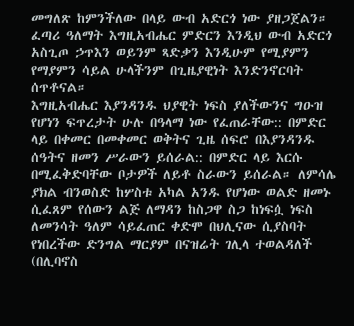መግለጽ ከምንችለው በላይ ውብ አድርጎ ነው ያዘጋጀልን። ፈጣሪ ዓለማት እግዚአብሔር ምድርን እንዲህ ውብ አድርጎ አስጊጦ ኃጥእን ወይንም ጻድቃን እንዲሁም የሚያምን የማያምን ሳይል ሁላችንም በጊዜያዊነት እንድንኖርባት ሰጥቶናል።
እግዚአብሔር እያንዳንዱ ህያዊት ነፍስ ያለችውንና ግዑዝ የሆነን ፍጥረታት ሁሉ በዓላማ ነው የፈጠራቸው:: በምድር ላይ በቀመር በመቀመር ወቅትና ጊዜ ሰፍሮ በእያንዳንዱ ሰዓትና ዘመን ሥራውን ይሰራል:: በምድር ላይ እርሱ በሚፈቅድባቸው ቦታዎች ለይቶ ስራውን ይሰራል። ለምሳሌ ያክል ብንወስድ ከሦስቱ አካል አንዱ የሆነው ወልድ ዘመኑ ሲፈጸም የሰውን ልጅ ለማዳን ከስጋዋ ስጋ ከነፍሷ ነፍስ ለመንሳት ዓለም ሳይፈጠር ቀድሞ በህሊናው ሲያስባት የነበረችው ድንግል ማርያም በናዝሬት ገሊላ ተወልዳለች (በሊባኖስ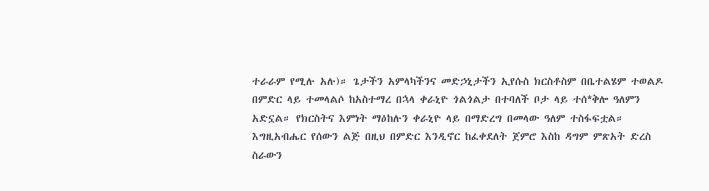ተራራም የሚሉ አሉ)። ጌታችን አምላካችንና መድኃኒታችን ኢየሱስ ክርስቶስም በቤተልሄም ተወልዶ በምድር ላይ ተመላልሶ ከአስተማረ በኋላ ቀራኒዮ ጎልጎልታ በተባለች ቦታ ላይ ተሰ*ቅሎ ዓለምን አድኗል። የክርስትና እምነት ማዕከሉን ቀራኒዮ ላይ በማድረግ በመላው ዓለም ተስፋፍቷል። እግዚአብሔር የሰውን ልጅ በዚህ በምድር እንዲኖር ከፈቀደለት ጀምሮ እስከ ዳግም ምጽአት ድረስ ስራውን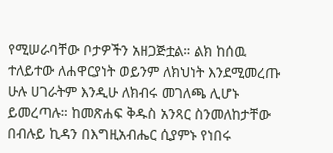የሚሠራባቸው ቦታዎችን አዘጋጅቷል። ልክ ከሰዉ ተለይተው ለሐዋርያነት ወይንም ለክህነት እንደሚመረጡ ሁሉ ሀገራትም እንዲሁ ለክብሩ መገለጫ ሊሆኑ ይመረጣሉ። ከመጽሐፍ ቅዱስ አንጻር ስንመለከታቸው በብሉይ ኪዳን በእግዚአብሔር ሲያምኑ የነበሩ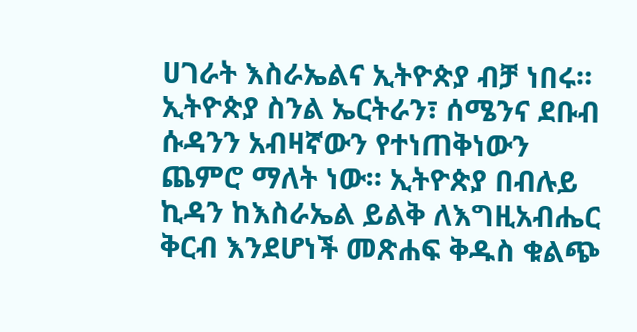ሀገራት እስራኤልና ኢትዮጵያ ብቻ ነበሩ። ኢትዮጵያ ስንል ኤርትራን፣ ሰሜንና ደቡብ ሱዳንን አብዛኛውን የተነጠቅነውን ጨምሮ ማለት ነው። ኢትዮጵያ በብሉይ ኪዳን ከእስራኤል ይልቅ ለእግዚአብሔር ቅርብ እንደሆነች መጽሐፍ ቅዱስ ቁልጭ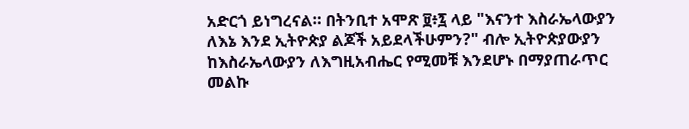አድርጎ ይነግረናል። በትንቢተ አሞጽ ፱፥፯ ላይ "እናንተ እስራኤላውያን ለእኔ እንደ ኢትዮጵያ ልጆች አይደላችሁምን?" ብሎ ኢትዮጵያውያን ከእስራኤላውያን ለእግዚአብሔር የሚመቹ እንደሆኑ በማያጠራጥር መልኩ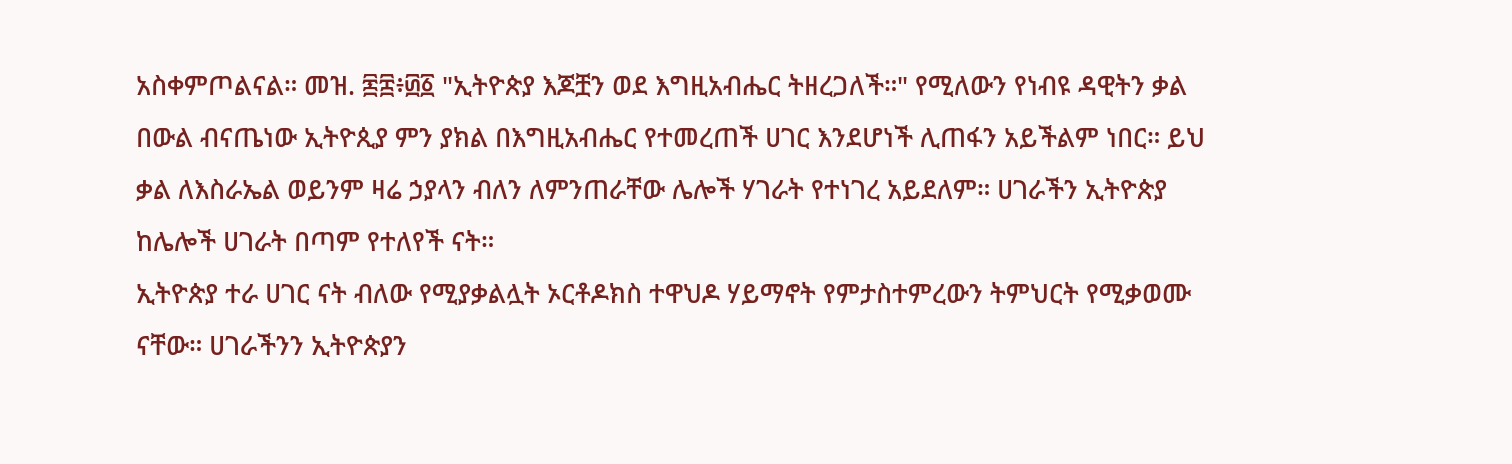አስቀምጦልናል። መዝ. ፷፰፥፴፩ "ኢትዮጵያ እጆቿን ወደ እግዚአብሔር ትዘረጋለች።" የሚለውን የነብዩ ዳዊትን ቃል በውል ብናጤነው ኢትዮጲያ ምን ያክል በእግዚአብሔር የተመረጠች ሀገር እንደሆነች ሊጠፋን አይችልም ነበር። ይህ ቃል ለእስራኤል ወይንም ዛሬ ኃያላን ብለን ለምንጠራቸው ሌሎች ሃገራት የተነገረ አይደለም። ሀገራችን ኢትዮጵያ ከሌሎች ሀገራት በጣም የተለየች ናት።
ኢትዮጵያ ተራ ሀገር ናት ብለው የሚያቃልሏት ኦርቶዶክስ ተዋህዶ ሃይማኖት የምታስተምረውን ትምህርት የሚቃወሙ ናቸው። ሀገራችንን ኢትዮጵያን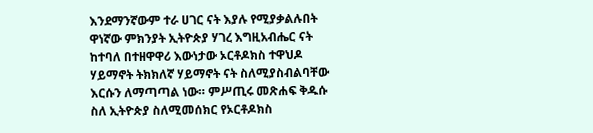እንደማንኛውም ተራ ሀገር ናት እያሉ የሚያቃልሉበት ዋነኛው ምክንያት ኢትዮጵያ ሃገረ እግዚአብሔር ናት ከተባለ በተዘዋዋሪ እውነታው ኦርቶዶክስ ተዋህዶ ሃይማኖት ትክክለኛ ሃይማኖት ናት ስለሚያስብልባቸው እርሱን ለማጣጣል ነው። ምሥጢሩ መጽሐፍ ቅዱሱ ስለ ኢትዮጵያ ስለሚመሰክር የኦርቶዶክስ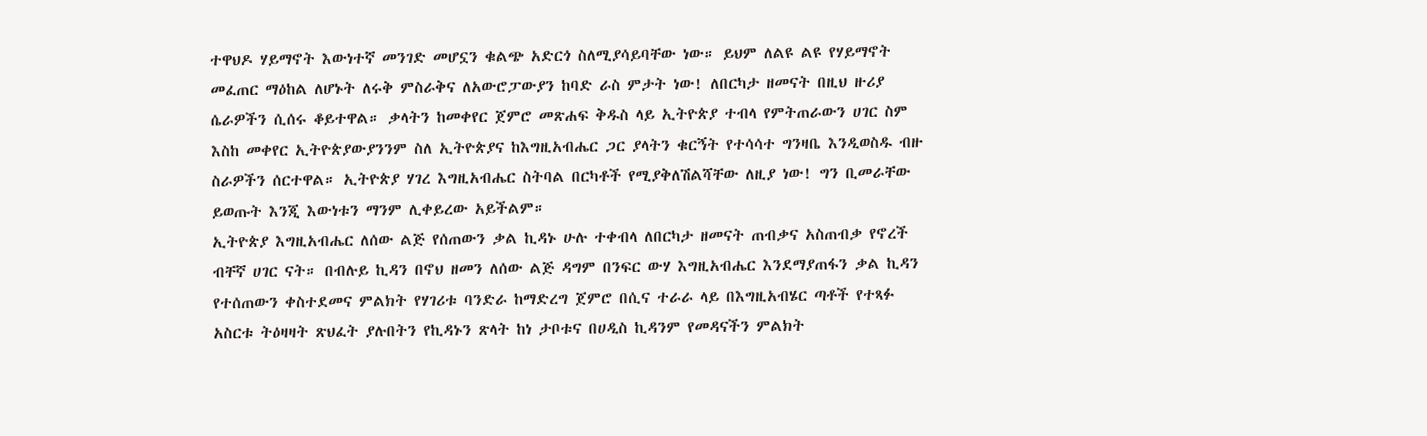ተዋህዶ ሃይማኖት እውነተኛ መንገድ መሆኗን ቁልጭ አድርጎ ስለሚያሳይባቸው ነው። ይህም ለልዩ ልዩ የሃይማኖት መፈጠር ማዕከል ለሆኑት ለሩቅ ምስራቅና ለአውሮፓውያን ከባድ ራስ ምታት ነው! ለበርካታ ዘመናት በዚህ ዙሪያ ሴራዎችን ሲሰሩ ቆይተዋል። ቃላትን ከመቀየር ጀምሮ መጽሐፍ ቅዱስ ላይ ኢትዮጵያ ተብላ የምትጠራውን ሀገር ስም እስከ መቀየር ኢትዮጵያውያንንም ስለ ኢትዮጵያና ከእግዚአብሔር ጋር ያላትን ቁርኝት የተሳሳተ ግንዛቤ እንዲወስዱ ብዙ ስራዎችን ሰርተዋል። ኢትዮጵያ ሃገረ እግዚአብሔር ስትባል በርካቶች የሚያቅለሽልሻቸው ለዚያ ነው! ግን ቢመራቸው ይወጡት እንጂ እውነቱን ማንም ሊቀይረው አይችልም።
ኢትዮጵያ እግዚአብሔር ለሰው ልጅ የሰጠውን ቃል ኪዳኑ ሁሉ ተቀብላ ለበርካታ ዘመናት ጠብቃና አስጠብቃ የኖረች ብቸኛ ሀገር ናት። በብሉይ ኪዳን በኖህ ዘመን ለሰው ልጅ ዳግም በንፍር ውሃ እግዚአብሔር እንደማያጠፋን ቃል ኪዳን የተሰጠውን ቀስተደመና ምልክት የሃገሪቱ ባንድራ ከማድረግ ጀምሮ በሲና ተራራ ላይ በእግዚአብሄር ጣቶች የተጻፉ አስርቱ ትዕዛዛት ጽህፈት ያሉበትን የኪዳኑን ጽላት ከነ ታቦቱና በሀዲስ ኪዳንም የመዳናችን ምልክት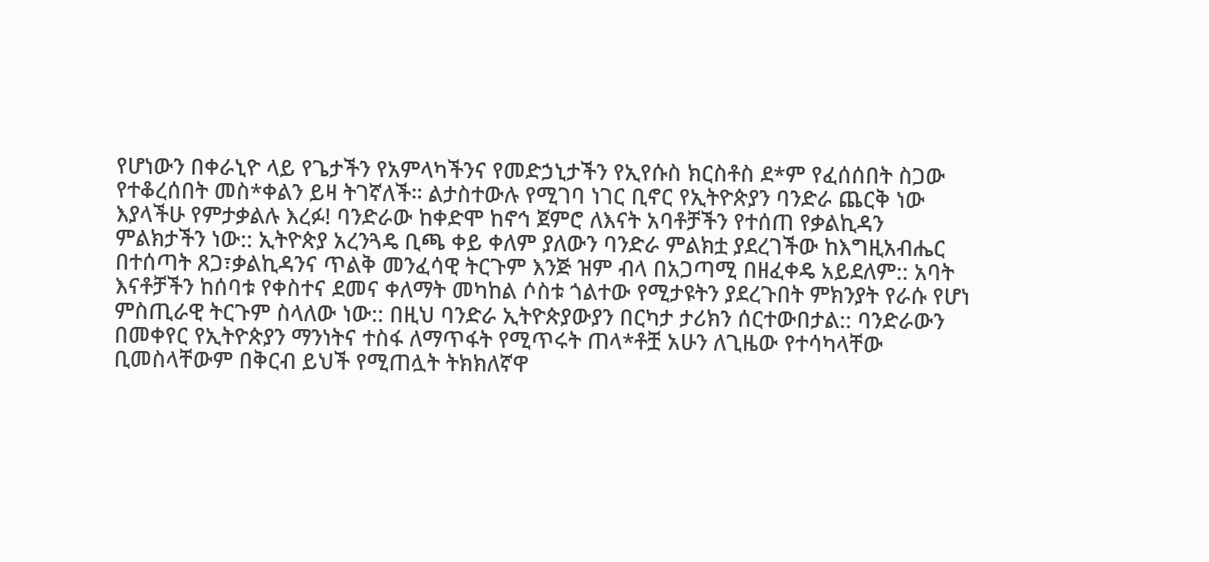የሆነውን በቀራኒዮ ላይ የጌታችን የአምላካችንና የመድኃኒታችን የኢየሱስ ክርስቶስ ደ*ም የፈሰሰበት ስጋው የተቆረሰበት መስ*ቀልን ይዛ ትገኛለች። ልታስተውሉ የሚገባ ነገር ቢኖር የኢትዮጵያን ባንድራ ጨርቅ ነው እያላችሁ የምታቃልሉ እረፉ! ባንድራው ከቀድሞ ከኖኅ ጀምሮ ለእናት አባቶቻችን የተሰጠ የቃልኪዳን ምልክታችን ነው:: ኢትዮጵያ አረንጓዴ ቢጫ ቀይ ቀለም ያለውን ባንድራ ምልክቷ ያደረገችው ከእግዚአብሔር በተሰጣት ጸጋ፣ቃልኪዳንና ጥልቅ መንፈሳዊ ትርጉም እንጅ ዝም ብላ በአጋጣሚ በዘፈቀዴ አይደለም:: አባት እናቶቻችን ከሰባቱ የቀስተና ደመና ቀለማት መካከል ሶስቱ ጎልተው የሚታዩትን ያደረጉበት ምክንያት የራሱ የሆነ ምስጢራዊ ትርጉም ስላለው ነው:: በዚህ ባንድራ ኢትዮጵያውያን በርካታ ታሪክን ሰርተውበታል:: ባንድራውን በመቀየር የኢትዮጵያን ማንነትና ተስፋ ለማጥፋት የሚጥሩት ጠላ*ቶቿ አሁን ለጊዜው የተሳካላቸው ቢመስላቸውም በቅርብ ይህች የሚጠሏት ትክክለኛዋ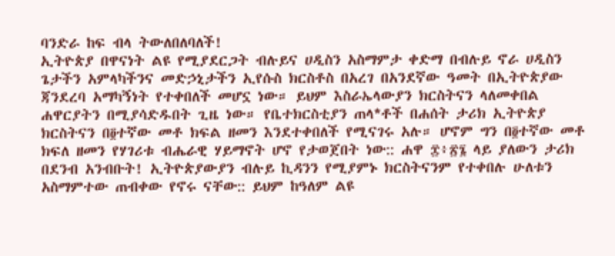ባንድራ ከፍ ብላ ትውለበለባለች!
ኢትዮጵያ በዋናነት ልዩ የሚያደርጋት ብሉይና ሀዲስን አስማምታ ቀድማ በብሉይ ኖራ ሀዲስን ጌታችን አምላካችንና መድኃኒታችን ኢየሱስ ክርስቶስ በአረገ በአንደኛው ዓመት በኢትዮጵያው ጃንደረባ አማካኝነት የተቀበለች መሆኗ ነው። ይህም እስራኤላውያን ክርስትናን ላለመቀበል ሐዋርያትን በሚያሳድዱበት ጊዜ ነው። የቤተክርስቲያን ጠላ*ቶች በሐሰት ታሪክ ኢትዮጵያ ክርስትናን በ፬ተኛው መቶ ክፍል ዘመን እንደተቀበለች የሚናገሩ አሉ። ሆኖም ግን በ፬ተኛው መቶ ክፍለ ዘመን የሃገሪቱ ብሔራዊ ሃይማኖት ሆኖ የታወጀበት ነው:: ሐዋ ፰፥፳፮ ላይ ያለውን ታሪክ በደንብ አንብቡት! ኢትዮጵያውያን ብሉይ ኪዳንን የሚያምኑ ክርስትናንም የተቀበሉ ሁለቱን አስማምተው ጠብቀው የኖሩ ናቸው:: ይህም ከዓለም ልዩ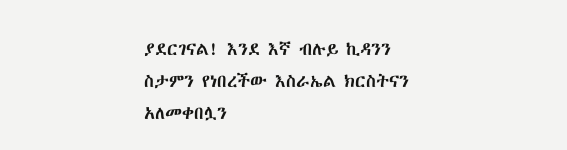ያደርገናል! እንደ እኛ ብሉይ ኪዳንን ስታምን የነበረችው እስራኤል ክርስትናን አለመቀበሏን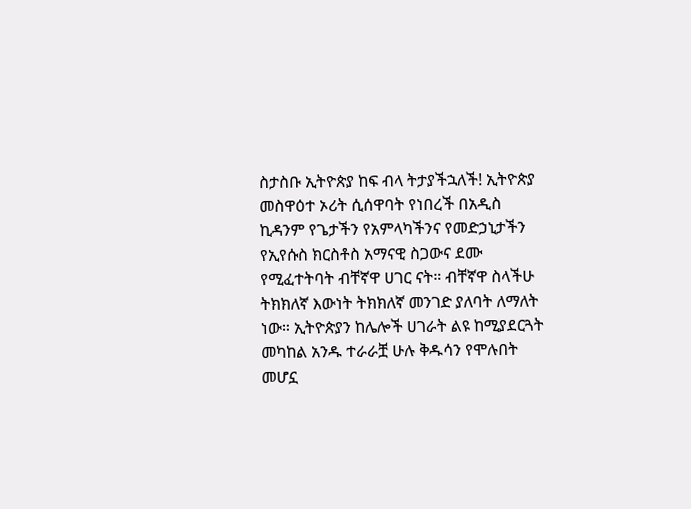ስታስቡ ኢትዮጵያ ከፍ ብላ ትታያችኋለች! ኢትዮጵያ መስዋዕተ ኦሪት ሲሰዋባት የነበረች በአዲስ ኪዳንም የጌታችን የአምላካችንና የመድኃኒታችን የኢየሱስ ክርስቶስ አማናዊ ስጋውና ደሙ የሚፈተትባት ብቸኛዋ ሀገር ናት። ብቸኛዋ ስላችሁ ትክክለኛ እውነት ትክክለኛ መንገድ ያለባት ለማለት ነው። ኢትዮጵያን ከሌሎች ሀገራት ልዩ ከሚያደርጓት መካከል አንዱ ተራራቿ ሁሉ ቅዱሳን የሞሉበት መሆኗ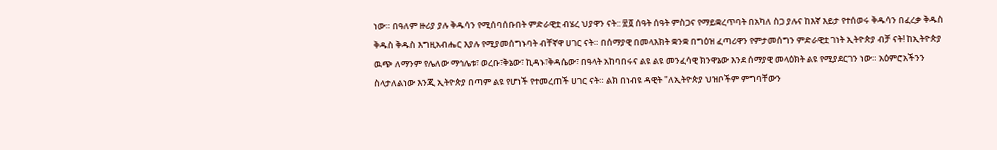ነው። በዓለም ዙሪያ ያሉ ቅዱሳን የሚሰባሰቡበት ምድራዊቷ ብሄረ ህያዋን ናት:: ፳፬ ሰዓት ሰዓት ምስጋና የማይቋረጥባት በአካለ ስጋ ያሉና ከእኛ እይታ የተሰወሩ ቅዱሳን በፈረቃ ቅዱስ ቅዱስ ቅዱስ እግዚአብሔር እያሉ የሚያመሰግኑባት ብቸኛዋ ሀገር ናት። በሰማያዊ በመላእክት ቋንቋ በግዕዝ ፈጣሪዋን የምታመሰግን ምድራዊቷ ገነት ኢትዮጵያ ብቻ ናት! ከኢትዮጵያ ዉጭ ለማንም የሌለው ማኅሌቱ፣ ወረቡ፣ቅኔው፣ ኪዳኑ፣ቅዳሴው፣ በዓላት አከባበሩና ልዩ ልዩ መንፈሳዊ ክንዋኔው እንደ ሰማያዊ መላዕክት ልዩ የሚያደርገን ነው። አዕምሮአችንን ስላታለልነው እንጂ ኢትዮጵያ በጣም ልዩ የሆነች የተመረጠች ሀገር ናት። ልክ በነብዩ ዳዊት "ለኢትዮጵያ ህዝቦችም ምግባቸውን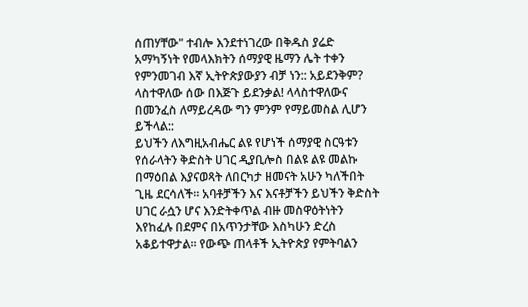ሰጠሃቸው" ተብሎ እንደተነገረው በቅዱስ ያሬድ አማካኝነት የመላእክትን ሰማያዊ ዜማን ሌት ተቀን የምንመገብ እኛ ኢትዮጵያውያን ብቻ ነን:: አይደንቅም? ላስተዋለው ሰው በእጅጉ ይደንቃል! ላላስተዋለውና በመንፈስ ለማይረዳው ግን ምንም የማይመስል ሊሆን ይችላል::
ይህችን ለእግዚአብሔር ልዩ የሆነች ሰማያዊ ስርዓቱን የሰራላትን ቅድስት ሀገር ዲያቢሎስ በልዩ ልዩ መልኩ በማዕበል እያናወጻት ለበርካታ ዘመናት አሁን ካለችበት ጊዜ ደርሳለች። አባቶቻችን እና እናቶቻችን ይህችን ቅድስት ሀገር ራሷን ሆና እንድትቀጥል ብዙ መስዋዕትነትን እየከፈሉ በደምና በአጥንታቸው እስካሁን ድረስ አቆይተዋታል። የውጭ ጠላቶች ኢትዮጵያ የምትባልን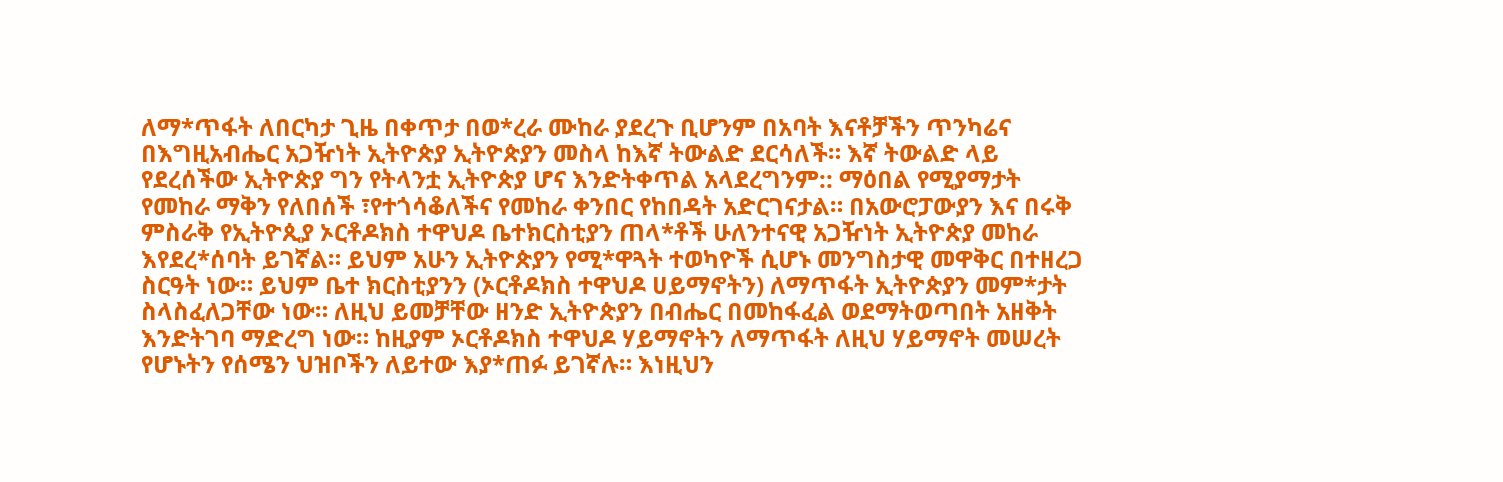ለማ*ጥፋት ለበርካታ ጊዜ በቀጥታ በወ*ረራ ሙከራ ያደረጉ ቢሆንም በአባት እናቶቻችን ጥንካሬና በእግዚአብሔር አጋዥነት ኢትዮጵያ ኢትዮጵያን መስላ ከእኛ ትውልድ ደርሳለች። እኛ ትውልድ ላይ የደረሰችው ኢትዮጵያ ግን የትላንቷ ኢትዮጵያ ሆና እንድትቀጥል አላደረግንም:: ማዕበል የሚያማታት የመከራ ማቅን የለበሰች ፣የተጎሳቆለችና የመከራ ቀንበር የከበዳት አድርገናታል። በአውሮፓውያን እና በሩቅ ምስራቅ የኢትዮጲያ ኦርቶዶክስ ተዋህዶ ቤተክርስቲያን ጠላ*ቶች ሁለንተናዊ አጋዥነት ኢትዮጵያ መከራ እየደረ*ሰባት ይገኛል። ይህም አሁን ኢትዮጵያን የሚ*ዋጓት ተወካዮች ሲሆኑ መንግስታዊ መዋቅር በተዘረጋ ስርዓት ነው። ይህም ቤተ ክርስቲያንን (ኦርቶዶክስ ተዋህዶ ሀይማኖትን) ለማጥፋት ኢትዮጵያን መም*ታት ስላስፈለጋቸው ነው። ለዚህ ይመቻቸው ዘንድ ኢትዮጵያን በብሔር በመከፋፈል ወደማትወጣበት አዘቅት እንድትገባ ማድረግ ነው። ከዚያም ኦርቶዶክስ ተዋህዶ ሃይማኖትን ለማጥፋት ለዚህ ሃይማኖት መሠረት የሆኑትን የሰሜን ህዝቦችን ለይተው እያ*ጠፉ ይገኛሉ። እነዚህን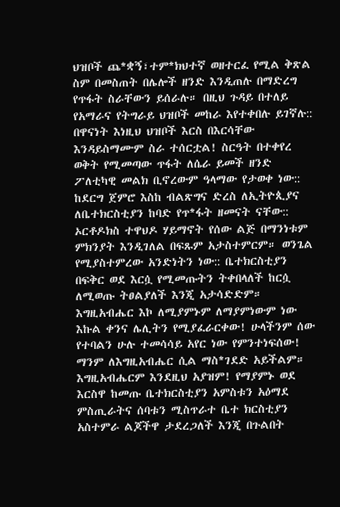ህዝቦች ጨ*ቋኝ፣ተም*ክህተኛ ወዘተርፈ የሚል ቅጽል ስም በመስጠት በሌሎች ዘንድ እንዲጠሉ በማድረግ የጥፋት ስራቸውን ይሰራሉ። በዚህ ጉዳይ በተለይ የአማራና የትግራይ ህዝቦች መከራ እየተቀበሉ ይገኛሉ:: በዋናነት እነዚህ ህዝቦች እርስ በእርሳቸው እንዳይስማሙም ስራ ተሰርቷል! ስርዓት በተቀየረ ወቅት የሚመጣው ጥፋት ለሴራ ይመች ዘንድ ፖለቲካዊ መልክ ቢኖረውም ዓላማው የታወቀ ነው:: ከደርግ ጀምሮ እስከ ብልጽግና ድረስ ለኢትዮጲያና ለቤተክርስቲያን ከባድ የጥ*ፋት ዘመናት ናቸው:: ኦርቶዶክስ ተዋህዶ ሃይማኖት የሰው ልጅ በማንነቱም ምክንያት እንዲገለል በፍጹም አታስተምርም። ወንጌል የሚያስተምረው አንድነትን ነው:: ቤተክርስቲያን በፍቅር ወደ እርሷ የሚመጡትን ትቀበላለች ከርሷ ለሚወጡ ትፀልያለች እንጂ አታሳድድም። እግዚአብሔር እኮ ለሚያምኑም ለማያምነውም ነው እኩል ቀንና ሌሊትን የሚያፈራርቀው! ሁላችንም ሰው የተባልን ሁሉ ተመሳሳይ አየር ነው የምንተነፍሰው! ማንም ለእግዚአብሔር ሲል ማስ*ገደድ አይችልም። እግዚአብሔርም እንደዚህ አያዝም! የማያምኑ ወደ እርስዋ ከመጡ ቤተክርስቲያን አምስቱን አዕማደ ምስጢራትና ሰባቱን ሚስጥራተ ቤተ ክርስቲያን አስተምራ ልጆችዋ ታደረጋለች እንጂ በጉልበት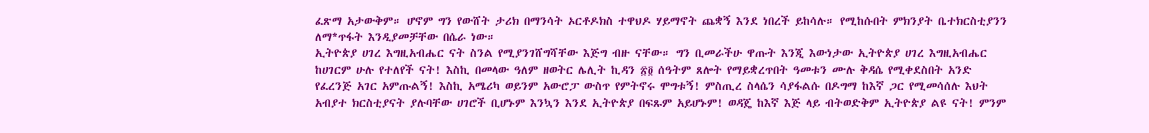ፈጽማ አታውቅም። ሆኖም ግን የውሸት ታሪክ በማንሳት ኦርቶዶክስ ተዋህዶ ሃይማኖት ጨቋኝ እንደ ነበረች ይከሳሉ። የሚከሱበት ምክንያት ቤተክርስቲያንን ለማ*ጥፋት እንዲያመቻቸው በሴራ ነው።
ኢትዮጵያ ሀገረ እግዚአብሔር ናት ስንል የሚያንገሸግሻቸው እጅግ ብዙ ናቸው። ግን ቢመራችሁ ዋጡት እንጂ እውነታው ኢትዮጵያ ሀገረ እግዚአብሔር ከሀገርም ሁሉ የተለየች ናት! እስኪ በመላው ዓለም ዘወትር ሌሊት ኪዳን ፳፬ ሰዓትም ጸሎት የማይቋረጥበት ዓመቱን ሙሉ ቅዳሴ የሚቀደስበት አንድ የፈረንጅ አገር አምጡልኝ! እስኪ አሜሪካ ወይንም አውሮፓ ውስጥ የምትኖሩ ሞግቱኝ! ምስጢረ ስላሴን ሳያፋልሱ በዶግማ ከእኛ ጋር የሚመሳሰሉ እህት አብያተ ክርስቲያናት ያሉባቸው ሀገሮች ቢሆኑም እንኳን እንደ ኢትዮጵያ በፍጹም አይሆኑም! ወዳጄ ከእኛ እጅ ላይ ብትወድቅም ኢትዮጵያ ልዩ ናት! ምንም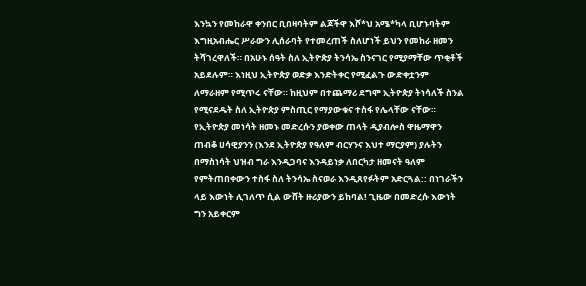እንኳን የመከራዋ ቀንበር ቢበዛባትም ልጆችዋ እሾ*ህ አሜ*ካላ ቢሆኑባትም እግዚአብሔር ሥራውን ሊሰራባት የተመረጠች ስለሆነች ይህን የመከራ ዘመን ትሻገረዋለች። በአሁኑ ሰዓት ስለ ኢትዮጵያ ትንሳኤ ስንናገር የሚያማቸው ጥቂቶች አይደሉም። እነዚህ ኢትዮጵያ ወድቃ እንድትቀር የሚፈልጉ ውድቀቷንም ለማራዘም የሚጥሩ ናቸው። ከዚህም በተጨማሪ ደግሞ ኢትዮጵያ ትነሳለች ስንል የሚናደዱት ስለ ኢትዮጵያ ምስጢር የማያውቁና ተስፋ የሌላቸው ናቸው። የኢትዮጵያ መነሳት ዘመኑ መድረሱን ያወቀው ጠላት ዲያብሎስ ዋዜማዋን ጠብቆ ሀሳዊያንን (እንደ ኢትዮጵያ የዓለም ብርሃንና እህተ ማርያም) ያሉትን በማስነሳት ህዝብ ግራ እንዲጋባና እንዳይነቃ ለበርካታ ዘመናት ዓለም የምትጠበቀውን ተስፋ ስለ ትንሳኤ ስናወራ እንዲጸየፉትም አድርጓል:: በነገራችን ላይ እውነት ሊገለጥ ሲል ውሸት ዙሪያውን ይከባል! ጊዜው በመድረሱ እውነት ግን አይቀርም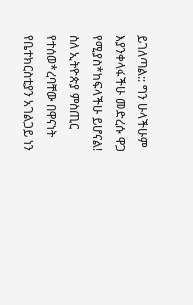ይገለጣል:: ግን ሁላችሁም እያንቀላፋችሁ መድረሱ ዋጋ የሚያስ*ከፍላችሁ ይሆናል!
ስለ ኢትዮጵያ ምስጢር የተሰወ*ረባቸው በዋናነት የቤተክርስቲያን አገልጋይ ነን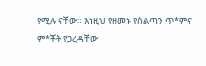የሚሉ ናቸው። እነዚህ የዘመኑ የስልጣን ጥ*ምና ም*ቾት የጋረዳቸው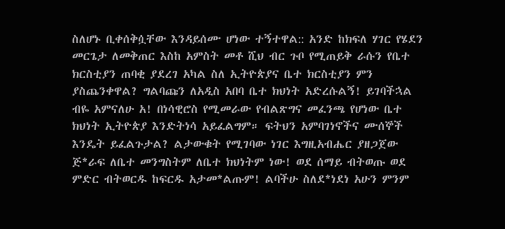ስለሆኑ ቢቀሰቅሷቸው እንዳይሰሙ ሆነው ተኝተዋል:: አንድ ከክፍለ ሃገር የሄደን መርጌታ ለመቅጠር እስከ አምስት መቶ ሺህ ብር ጉቦ የሚጠይቅ ራሱን የቤተ ክርስቲያን ጠባቂ ያደረገ አካል ስለ ኢትዮጵያና ቤተ ክርስቲያን ምን ያስጨንቀዋል? ግልባጩን ለአዲስ አበባ ቤተ ክህነት አድረሱልኝ! ይገባችኋል ብዬ አምናለሁ አ! በነሳዊሮስ የሚመራው የብልጽግና መፈንጫ የሆነው ቤተ ክህነት ኢትዮጵያ እንድትነሳ አይፈልግም። ፍትህን አምባገነኖችና ሙሰኞች እንዴት ይፈልጉታል? ልታውቁት የሚገባው ነገር እግዚአብሔር ያዘጋጀው ጅ*ራፍ ለቤተ መንግስትም ለቤተ ክህነትም ነው! ወደ ሰማይ ብትወጡ ወደ ምድር ብትወርዱ ከፍርዱ አታመ*ልጡም! ልባችሁ ስለደ*ነደነ አሁን ምንም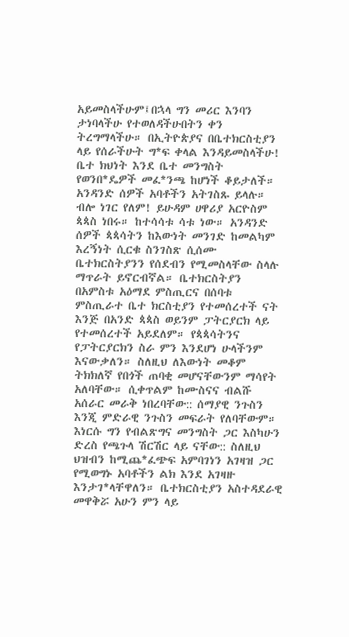አይመስላችሁም፤በኋላ ግን መሪር እንባን ታነባላችሁ የተወለዳችሁበትን ቀን ትረግማላችሁ። በኢትዮጵያና በቤተክርስቲያን ላይ የሰራችሁት ግ*ፍ ቀላል እንዳይመስላችሁ! ቤተ ክህነት እንደ ቤተ መንግስት የወንበ*ዴዎች መፈ*ንጫ ከሆነች ቆይታለች። አንዳንድ ሰዎች አባቶችን አትገስጹ ይላሉ። ብሎ ነገር የለም! ይሁዳም ሀዋሪያ አርዮስም ጳጳስ ነበሩ። ከተሳሳቱ ሳቱ ነው። አንዳንድ ሰዎች ጳጳሳትን ከእውነት መንገድ ከመልካም እረኝነት ሲርቁ ስንገስጽ ሲሰሙ ቤተክርስትያንን የሰደብን የሚመስላቸው ስላሉ ማጥራት ይኖርብኛል። ቤተክርስትያን በአምስቱ አዕማደ ምስጢርና በሰባቱ ምስጢራተ ቤተ ክርስቲያን የተመሰረተች ናት እንጅ በአንድ ጳጳስ ወይንም ፓትርያርክ ላይ የተመሰረተች አይደለም። የጳጳሳትንና የፓትርያርክን ስራ ምን እንደሆነ ሁላችንም እናውቃለን። ስለዚህ ለእውነት መቆም ትክክለኛ የበጎች ጠባቂ መሆናቸውንም ማሳየት አለባቸው። ሲቀጥልም ከሙስናና ብልሹ አሰራር መራቅ ነበረባቸው:: ሰማያዊ ንጉስን እንጂ ምድራዊ ንጉስን መፍራት የለባቸውም። እነርሱ ግን የብልጽግና መንግስት ጋር እስካሁን ድረስ የጫጉላ ሽርሽር ላይ ናቸው:: ስለዚህ ህዝብን ከሚጨ*ፈጭፍ አምባገነን አገዛዝ ጋር የሚወግኑ አባቶችን ልክ እንደ አገዛዙ እንታገ*ላቸዋለን። ቤተክርስቲያን አስተዳደራዊ መዋቅሯ አሁን ምን ላይ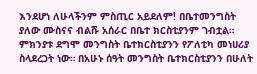እንደሆነ ለሁላችንም ምስጢር አይደለም! በቤተመንግስት ያለው ሙስናና ብልሹ አሰራር በቤተ ክርስቲያንም ገብቷል። ምክንያቱ ደግሞ መንግስት ቤተክርስቲያንን የፖለቲካ መነሀሪያ ስላደረጋት ነው። በአሁኑ ሰዓት መንግስት ቤተክርስቲያንን በሁለት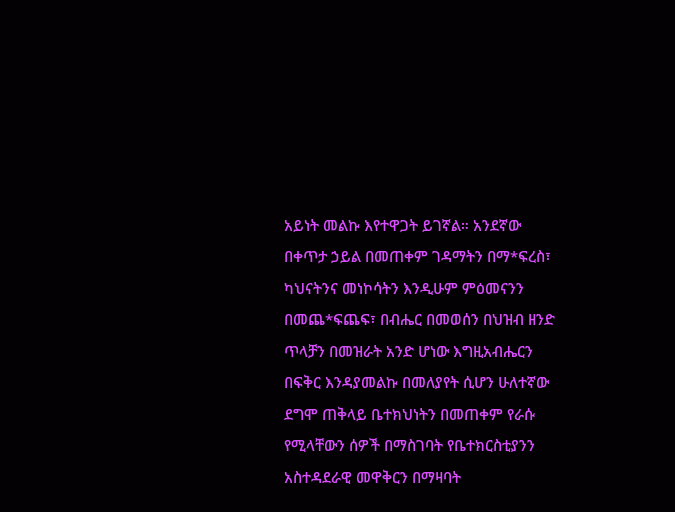አይነት መልኩ እየተዋጋት ይገኛል። አንደኛው በቀጥታ ኃይል በመጠቀም ገዳማትን በማ*ፍረስ፣ ካህናትንና መነኮሳትን እንዲሁም ምዕመናንን በመጨ*ፍጨፍ፣ በብሔር በመወሰን በህዝብ ዘንድ ጥላቻን በመዝራት አንድ ሆነው እግዚአብሔርን በፍቅር እንዳያመልኩ በመለያየት ሲሆን ሁለተኛው ደግሞ ጠቅላይ ቤተክህነትን በመጠቀም የራሱ የሚላቸውን ሰዎች በማስገባት የቤተክርስቲያንን አስተዳደራዊ መዋቅርን በማዛባት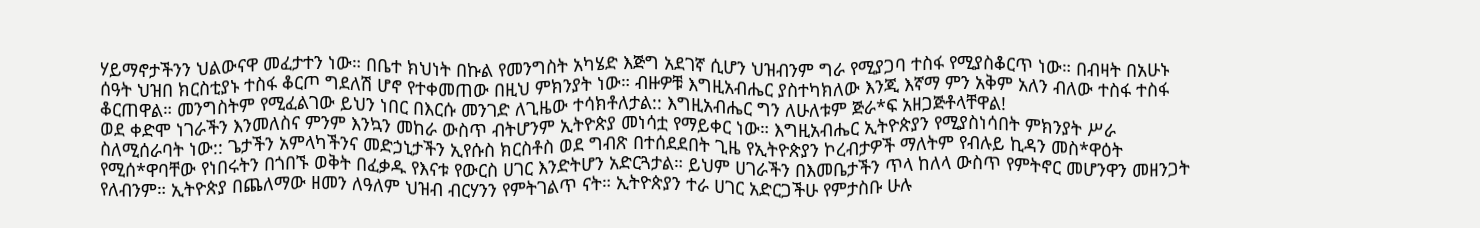ሃይማኖታችንን ህልውናዋ መፈታተን ነው። በቤተ ክህነት በኩል የመንግስት አካሄድ እጅግ አደገኛ ሲሆን ህዝብንም ግራ የሚያጋባ ተስፋ የሚያስቆርጥ ነው። በብዛት በአሁኑ ሰዓት ህዝበ ክርስቲያኑ ተስፋ ቆርጦ ግደለሽ ሆኖ የተቀመጠው በዚህ ምክንያት ነው። ብዙዎቹ እግዚአብሔር ያስተካክለው እንጂ እኛማ ምን አቅም አለን ብለው ተስፋ ተስፋ ቆርጠዋል። መንግስትም የሚፈልገው ይህን ነበር በእርሱ መንገድ ለጊዜው ተሳክቶለታል:: እግዚአብሔር ግን ለሁለቱም ጅራ*ፍ አዘጋጅቶላቸዋል!
ወደ ቀድሞ ነገራችን እንመለስና ምንም እንኳን መከራ ውስጥ ብትሆንም ኢትዮጵያ መነሳቷ የማይቀር ነው። እግዚአብሔር ኢትዮጵያን የሚያስነሳበት ምክንያት ሥራ ስለሚሰራባት ነው:: ጌታችን አምላካችንና መድኃኒታችን ኢየሱስ ክርስቶስ ወደ ግብጽ በተሰደደበት ጊዜ የኢትዮጵያን ኮረብታዎች ማለትም የብሉይ ኪዳን መስ*ዋዕት የሚሰ*ዋባቸው የነበሩትን በጎበኙ ወቅት በፈቃዱ የእናቱ የውርስ ሀገር እንድትሆን አድርጓታል። ይህም ሀገራችን በእመቤታችን ጥላ ከለላ ውስጥ የምትኖር መሆንዋን መዘንጋት የለብንም። ኢትዮጵያ በጨለማው ዘመን ለዓለም ህዝብ ብርሃንን የምትገልጥ ናት። ኢትዮጵያን ተራ ሀገር አድርጋችሁ የምታስቡ ሁሉ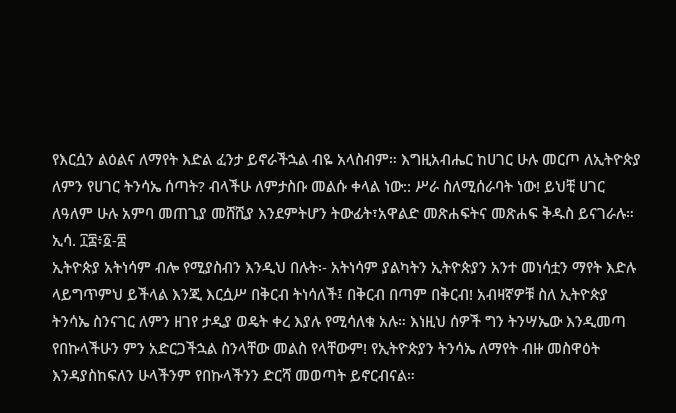የእርሷን ልዕልና ለማየት እድል ፈንታ ይኖራችኋል ብዬ አላስብም። እግዚአብሔር ከሀገር ሁሉ መርጦ ለኢትዮጵያ ለምን የሀገር ትንሳኤ ሰጣት? ብላችሁ ለምታስቡ መልሱ ቀላል ነው:: ሥራ ስለሚሰራባት ነው! ይህቺ ሀገር ለዓለም ሁሉ አምባ መጠጊያ መሸሺያ እንደምትሆን ትውፊት፣አዋልድ መጽሐፍትና መጽሐፍ ቅዱስ ይናገራሉ። ኢሳ. ፲፰፥፩-፰
ኢትዮጵያ አትነሳም ብሎ የሚያስብን እንዲህ በሉት፡- አትነሳም ያልካትን ኢትዮጵያን አንተ መነሳቷን ማየት እድሉ ላይግጥምህ ይችላል እንጂ እርሷሥ በቅርብ ትነሳለች፤ በቅርብ በጣም በቅርብ! አብዛኛዎቹ ስለ ኢትዮጵያ ትንሳኤ ስንናገር ለምን ዘገየ ታዲያ ወዴት ቀረ እያሉ የሚሳለቁ አሉ። እነዚህ ሰዎች ግን ትንሣኤው እንዲመጣ የበኩላችሁን ምን አድርጋችኋል ስንላቸው መልስ የላቸውም! የኢትዮጵያን ትንሳኤ ለማየት ብዙ መስዋዕት እንዳያስከፍለን ሁላችንም የበኩላችንን ድርሻ መወጣት ይኖርብናል።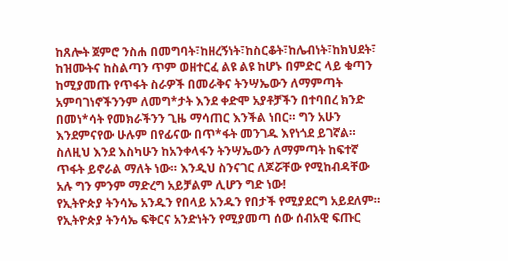ከጸሎት ጀምሮ ንስሐ በመግባት፣ከዘረኝነት፣ከስርቆት፣ከሌብነት፣ከክህደት፣ ከዝሙትና ከስልጣን ጥም ወዘተርፈ ልዩ ልዩ ከሆኑ በምድር ላይ ቁጣን ከሚያመጡ የጥፋት ስራዎች በመራቅና ትንሣኤውን ለማምጣት አምባገነኖችንንም ለመግ*ታት እንደ ቀድሞ አያቶቻችን በተባበረ ክንድ በመነ*ሳት የመክራችንን ጊዜ ማሳጠር እንችል ነበር። ግን አሁን እንደምናየው ሁሉም በየፊናው በጥ*ፋት መንገዱ እየነጎደ ይገኛል። ስለዚህ እንደ እስካሁን ከአንቀላፋን ትንሣኤውን ለማምጣት ከፍተኛ ጥፋት ይኖራል ማለት ነው። እንዲህ ስንናገር ለጆሯቸው የሚከብዳቸው አሉ ግን ምንም ማድረግ አይቻልም ሊሆን ግድ ነው!
የኢትዮጵያ ትንሳኤ አንዱን የበላይ አንዱን የበታች የሚያደርግ አይደለም። የኢትዮጵያ ትንሳኤ ፍቅርና አንድነትን የሚያመጣ ሰው ሰብአዊ ፍጡር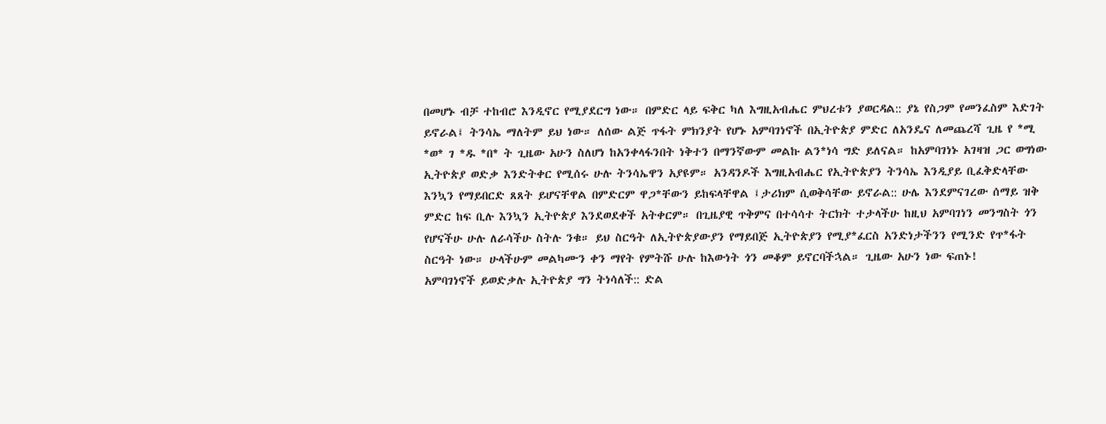በመሆኑ ብቻ ተከብሮ እንዲኖር የሚያደርግ ነው። በምድር ላይ ፍቅር ካለ እግዚአብሔር ምህረቱን ያወርዳል:: ያኔ የስጋም የመንፈስም እድገት ይኖራል፤ ትንሳኤ ማለትም ይህ ነው። ለሰው ልጅ ጥፋት ምክንያት የሆኑ አምባገነኖች በኢትዮጵያ ምድር ለአንዴና ለመጨረሻ ጊዜ የ *ሚ *ወ* ገ *ዱ *በ* ት ጊዜው አሁን ስለሆነ ከአንቀላፋንበት ነቅተን በማንኛውም መልኩ ልን*ነሳ ግድ ይለናል። ከአምባገነኑ አገዛዝ ጋር ወግነው ኢትዮጵያ ወድቃ እንድትቀር የሚሰሩ ሁሉ ትንሳኤዋን አያዩም። አንዳንዶች እግዚአብሔር የኢትዮጵያን ትንሳኤ እንዲያይ ቢፈቅድላቸው እንኳን የማይበርድ ጸጸት ይሆናቸዋል በምድርም ዋጋ*ቸውን ይከፍላቸዋል ፤ታሪክም ሲወቅሳቸው ይኖራል:: ሁሌ እንደምናገረው ሰማይ ዝቅ ምድር ከፍ ቢሉ እንኳን ኢትዮጵያ እንደወደቀች አትቀርም። በጊዜያዊ ጥቅምና በተሳሳተ ትርክት ተታላችሁ ከዚህ አምባገነን መንግስት ጎን የሆናችሁ ሁሉ ለራሳችሁ ስትሉ ንቁ። ይህ ስርዓት ለኢትዮጵያውያን የማይበጅ ኢትዮጵያን የሚያ*ፈርስ አንድነታችንን የሚንድ የጥ*ፋት ስርዓት ነው። ሁላችሁም መልካሙን ቀን ማየት የምትሹ ሁሉ ከእውነት ጎን መቆም ይኖርባችኋል። ጊዜው አሁን ነው ፍጠኑ!
አምባገነኖች ይወድቃሉ ኢትዮጵያ ግን ትነሳለች:: ድል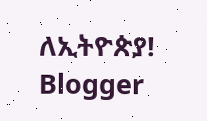ለኢትዮጵያ!
Blogger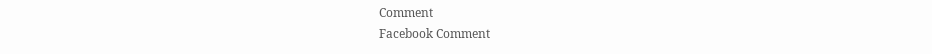Comment
Facebook Comment